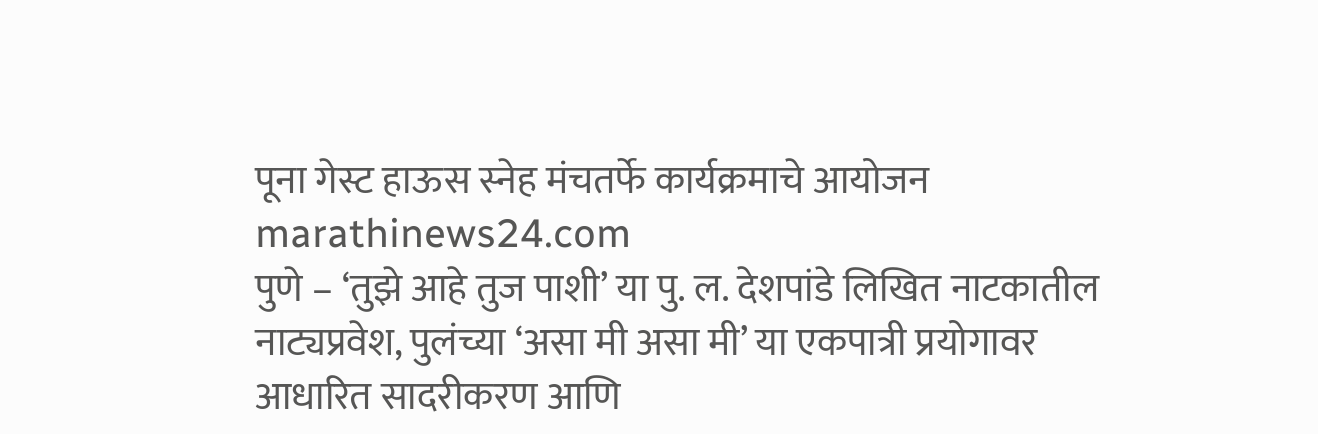पूना गेस्ट हाऊस स्नेह मंचतर्फे कार्यक्रमाचे आयोजन
marathinews24.com
पुणे – ‘तुझे आहे तुज पाशी’ या पु. ल. देशपांडे लिखित नाटकातील नाट्यप्रवेश, पुलंच्या ‘असा मी असा मी’ या एकपात्री प्रयोगावर आधारित सादरीकरण आणि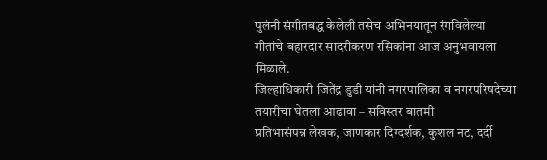पुलंनी संगीतबद्ध केलेली तसेच अभिनयातून रंगविलेल्या गीतांचे बहारदार सादरीकरण रसिकांना आज अनुभवायला मिळाले.
जिल्हाधिकारी जितेंद्र डुडी यांनी नगरपालिका व नगरपरिषदेच्या तयारीचा घेतला आढावा – सविस्तर बातमी
प्रतिभासंपन्न लेखक, जाणकार दिग्दर्शक, कुशल नट, दर्दी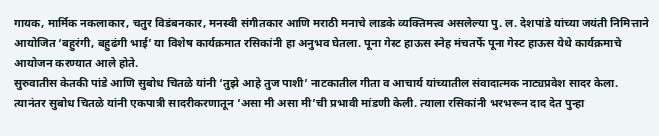गायक, मार्मिक नकलाकार, चतुर विडंबनकार, मनस्वी संगीतकार आणि मराठी मनाचे लाडके व्यक्तिमत्त्व असलेल्या पु. ल. देशपांडे यांच्या जयंती निमित्ताने आयोजित ‘बहुरंगी, बहुढंगी भाई’ या विशेष कार्यक्रमात रसिकांनी हा अनुभव घेतला. पूना गेस्ट हाऊस स्नेह मंचतर्फे पूना गेस्ट हाऊस येथे कार्यक्रमाचे आयोजन करण्यात आले होते.
सुरुवातीस केतकी पांडे आणि सुबोध चितळे यांनी ‘तुझे आहे तुज पाशी’ नाटकातील गीता व आचार्य यांच्यातील संवादात्मक नाट्यप्रवेश सादर केला. त्यानंतर सुबोध चितळे यांनी एकपात्री सादरीकरणातून ‘असा मी असा मी’ची प्रभावी मांडणी केली. त्याला रसिकांनी भरभरून दाद देत पुन्हा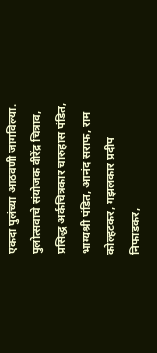एकदा पुलंच्या आठवणी जागविल्या. पुलोत्सवाचे संयोजक वीरेंद्र चित्राव, प्रसिद्ध अर्कचित्रकार चारुहास पंडित, भाग्यश्री पंडित, आनंद सराफ, राम कोल्हटकर, गझलकार प्रदीप निफाडकर,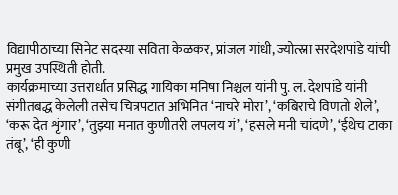विद्यापीठाच्या सिनेट सदस्या सविता केळकर, प्रांजल गांधी, ज्योत्स्ना सरदेशपांडे यांची प्रमुख उपस्थिती होती.
कार्यक्रमाच्या उत्तरार्धात प्रसिद्ध गायिका मनिषा निश्चल यांनी पु. ल. देशपांडे यांनी संगीतबद्ध केलेली तसेच चित्रपटात अभिनित ‘नाचरे मोरा’, ‘कबिराचे विणतो शेले’, ‘करू देत शृंगार’, ‘तुझ्या मनात कुणीतरी लपलय गं’, ‘हसले मनी चांदणे’, ‘ईथेच टाका तंबू’, ‘ही कुणी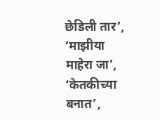छेडिली तार’, ‘माझीया माहेरा जा’, ‘केतकीच्या बनात’,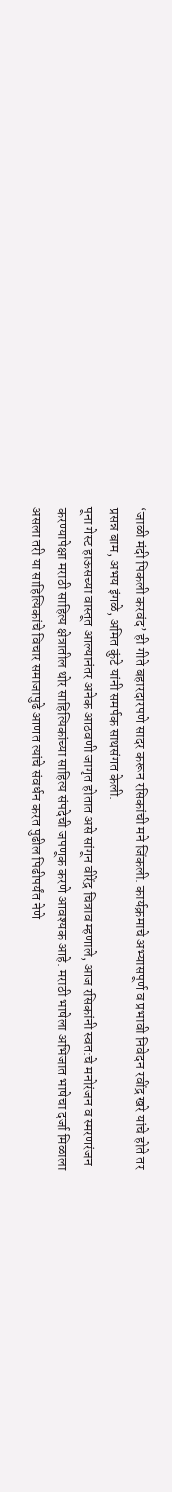‘जाळी मंदी पिकली करवंद’ ही गीते बहारदारपणे सादर करून रसिकांची मने जिंकली. कार्यक्रमाचे अभ्यासपूर्ण व प्रभावी निवेदन रवींद्र खरे यांचे होते तर प्रसन्न बाम, अभय इंगळे, अमित कुंटे यांनी समर्पक साथसंगत केली.
पूना गेस्ट हाऊसच्या वास्तूत आल्यानंतर अनेक आठवणी जागृत होतात असे सांगून वीरेंद्र चित्राव म्हणाले, आज रसिकांनी स्वत:चे मनोरंजन व स्मरणरंजन करण्यापेक्षा मराठी साहित्य क्षेत्रातील थोर साहित्यिकांच्या साहित्य संपदेची जपणूक करणे आवश्यक आहे. मराठी भाषेला अभिजात भाषेचा दर्जा मिळाला असला तरी या साहित्यिकांचे विचार समाजापुढे आणत त्यांचे संवर्धन करत पुढील पिढीपर्यंत नेणे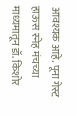आवश्यक आहे. पूना गेस्ट हाऊस स्नेह मंचच्या माध्यमातून डॉ. किशोर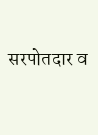सरपोतदार व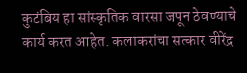कुटंबिय हा सांस्कृतिक वारसा जपून ठेवण्याचे कार्य करत आहेत. कलाकरांचा सत्कार वीरेंद्र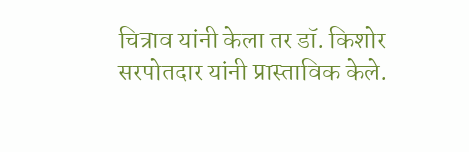चित्राव यांनी केला तर डॉ. किशोर सरपोतदार यांनी प्रास्ताविक केले.